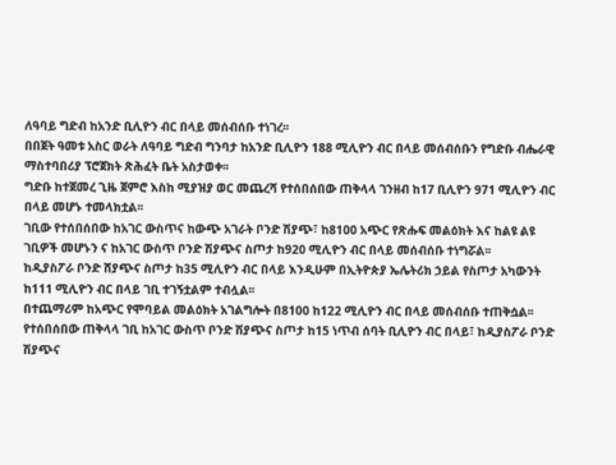ለዓባይ ግድብ ከአንድ ቢሊዮን ብር በላይ መሰብሰቡ ተነገረ፡፡
በበጀት ዓመቱ አስር ወራት ለዓባይ ግድብ ግንባታ ከአንድ ቢሊዮን 188 ሚሊዮን ብር በላይ መሰብሰቡን የግድቡ ብሔራዊ ማስተባበሪያ ፕሮጀክት ጽሕፈት ቤት አስታወቀ፡፡
ግድቡ ከተጀመረ ጊዜ ጀምሮ እስከ ሚያዝያ ወር መጨረሻ የተሰበሰበው ጠቅላላ ገንዘብ ከ17 ቢሊዮን 971 ሚሊዮን ብር በላይ መሆኑ ተመላክቷል፡፡
ገቢው የተሰበሰበው ከአገር ውስጥና ከውጭ አገራት ቦንድ ሽያጭ፣ ከ8100 አጭር የጽሑፍ መልዕክት እና ከልዩ ልዩ ገቢዎች መሆኑን ና ከአገር ውስጥ ቦንድ ሽያጭና ስጦታ ከ920 ሚሊዮን ብር በላይ መሰብሰቡ ተነግሯል፡፡
ከዲያስፖራ ቦንድ ሸያጭና ስጦታ ከ35 ሚሊዮን ብር በላይ እንዲሁም በኢትዮጵያ ኤሌትሪክ ኃይል የስጦታ አካውንት ከ111 ሚሊዮን ብር በላይ ገቢ ተገኝቷልም ተብሏል፡፡
በተጨማሪም ከአጭር የሞባይል መልዕክት አገልግሎት በ8100 ከ122 ሚሊዮን ብር በላይ መሰብሰቡ ተጠቅሷል፡፡
የተሰበሰበው ጠቅላላ ገቢ ከአገር ውስጥ ቦንድ ሽያጭና ስጦታ ከ15 ነጥብ ሰባት ቢሊዮን ብር በላይ፣ ከዲያስፖራ ቦንድ ሽያጭና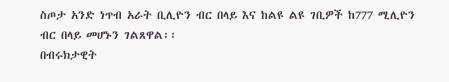ስጦታ አንድ ነጥብ አራት ቢሊዮን ብር በላይ እና ከልዩ ልዩ ገቢዎች ከ777 ሚሊዮን ብር በላይ መሆኑን ገልጸዋል፡፡
በብሩክታዊት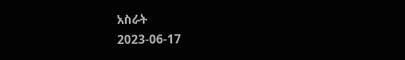አስራት
2023-06-17